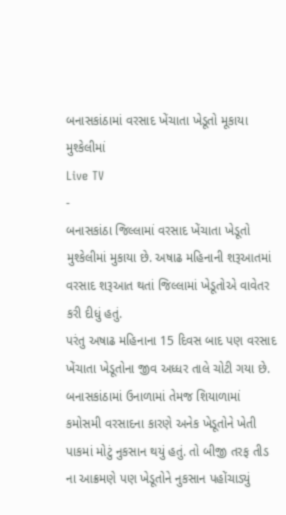બનાસકાંઠામાં વરસાદ ખેંચાતા ખેડૂતો મૂકાયા મુશ્કેલીમાં
Live TV
-
બનાસકાંઠા જિલ્લામાં વરસાદ ખેંચાતા ખેડૂતો મુશ્કેલીમાં મુકાયા છે. અષાઢ મહિનાની શરૂઆતમાં વરસાદ શરૂઆત થતાં જિલ્લામાં ખેડૂતોએ વાવેતર કરી દીધું હતું.
પરંતુ અષાઢ મહિનાના 15 દિવસ બાદ પણ વરસાદ ખેંચાતા ખેડૂતોના જીવ અધ્ધર તાલે ચોટી ગયા છે.
બનાસકાંઠામાં ઉનાળામાં તેમજ શિયાળામાં કમોસમી વરસાદના કારણે અનેક ખેડૂતોને ખેતી પાકમાં મોટું નુકસાન થયું હતું. તો બીજી તરફ તીડ ના આક્રમણે પણ ખેડૂતોને નુકસાન પહોંચાડ્યું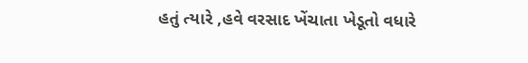હતું ત્યારે ,હવે વરસાદ ખેંચાતા ખેડૂતો વધારે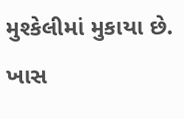મુશ્કેલીમાં મુકાયા છે.
ખાસ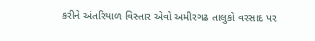કરીને અંતરિયાળ વિસ્તાર એવો અમીરગઢ તાલુકો વરસાદ પર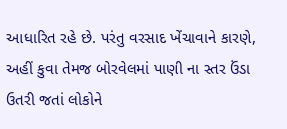આધારિત રહે છે. પરંતુ વરસાદ ખેંચાવાને કારણે, અહીં કુવા તેમજ બોરવેલમાં પાણી ના સ્તર ઉંડા ઉતરી જતાં લોકોને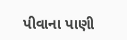પીવાના પાણી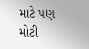માટે પણ મોટી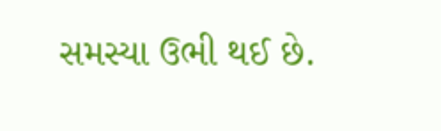સમસ્યા ઉભી થઈ છે.